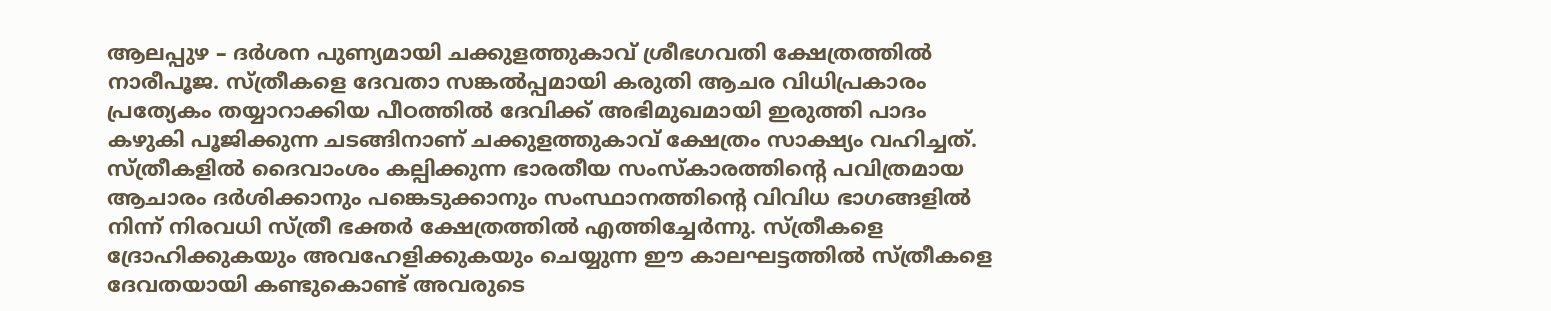ആലപ്പുഴ – ദർശന പുണ്യമായി ചക്കുളത്തുകാവ് ശ്രീഭഗവതി ക്ഷേത്രത്തിൽ നാരീപൂജ. സ്ത്രീകളെ ദേവതാ സങ്കൽപ്പമായി കരുതി ആചര വിധിപ്രകാരം പ്രത്യേകം തയ്യാറാക്കിയ പീഠത്തിൽ ദേവിക്ക് അഭിമുഖമായി ഇരുത്തി പാദം കഴുകി പൂജിക്കുന്ന ചടങ്ങിനാണ് ചക്കുളത്തുകാവ് ക്ഷേത്രം സാക്ഷ്യം വഹിച്ചത്. സ്ത്രീകളിൽ ദൈവാംശം കല്പിക്കുന്ന ഭാരതീയ സംസ്കാരത്തിന്റെ പവിത്രമായ ആചാരം ദർശിക്കാനും പങ്കെടുക്കാനും സംസ്ഥാനത്തിന്റെ വിവിധ ഭാഗങ്ങളിൽ നിന്ന് നിരവധി സ്ത്രീ ഭക്തർ ക്ഷേത്രത്തിൽ എത്തിച്ചേർന്നു. സ്ത്രീകളെ ദ്രോഹിക്കുകയും അവഹേളിക്കുകയും ചെയ്യുന്ന ഈ കാലഘട്ടത്തിൽ സ്ത്രീകളെ ദേവതയായി കണ്ടുകൊണ്ട് അവരുടെ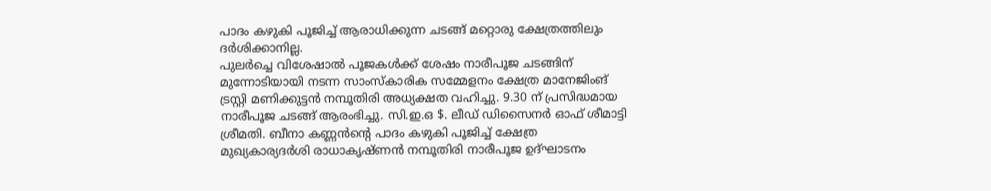പാദം കഴുകി പൂജിച്ച് ആരാധിക്കുന്ന ചടങ്ങ് മറ്റൊരു ക്ഷേത്രത്തിലും ദർശിക്കാനില്ല.
പുലർച്ചെ വിശേഷാൽ പൂജകൾക്ക് ശേഷം നാരീപൂജ ചടങ്ങിന് മുന്നോടിയായി നടന്ന സാംസ്കാരിക സമ്മേളനം ക്ഷേത്ര മാനേജിംങ് ട്രസ്റ്റി മണിക്കുട്ടൻ നമ്പൂതിരി അധ്യക്ഷത വഹിച്ചു. 9.30 ന് പ്രസിദ്ധമായ നാരീപൂജ ചടങ്ങ് ആരംഭിച്ചു. സി.ഇ.ഒ $. ലീഡ് ഡിസൈനർ ഓഫ് ശീമാട്ടി ശ്രീമതി. ബീനാ കണ്ണൻൻ്റെ പാദം കഴുകി പൂജിച്ച് ക്ഷേത്ര മുഖ്യകാര്യദർശി രാധാകൃഷ്ണൻ നമ്പൂതിരി നാരീപൂജ ഉദ്ഘാടനം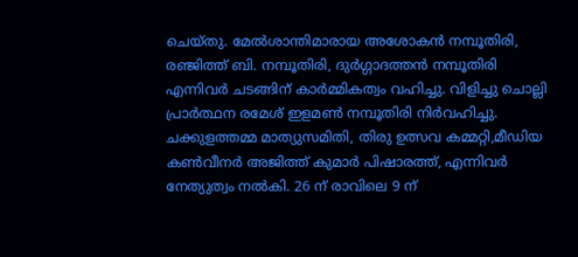ചെയ്തു. മേൽശാന്തിമാരായ അശോകൻ നമ്പൂതിരി, രഞ്ജിത്ത് ബി. നമ്പൂതിരി, ദുർഗ്ഗാദത്തൻ നമ്പൂതിരി എന്നിവർ ചടങ്ങിന് കാർമ്മികത്വം വഹിച്ചു. വിളിച്ചു ചൊല്ലി പ്രാർത്ഥന രമേശ് ഇളമൺ നമ്പൂതിരി നിർവഹിച്ചു.
ചക്കുളത്തമ്മ മാത്യുസമിതി, തിരു ഉത്സവ കമ്മറ്റി,മീഡിയ കൺവീനർ അജിത്ത് കുമാർ പിഷാരത്ത്, എന്നിവർ നേത്യുത്വം നൽകി. 26 ന് രാവിലെ 9 ന്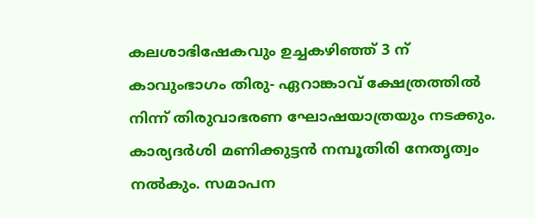കലശാഭിഷേകവും ഉച്ചകഴിഞ്ഞ് 3 ന് കാവുംഭാഗം തിരു- ഏറാങ്കാവ് ക്ഷേത്രത്തിൽ നിന്ന് തിരുവാഭരണ ഘോഷയാത്രയും നടക്കും. കാര്യദർശി മണിക്കുട്ടൻ നമ്പൂതിരി നേതൃത്വം നൽകും. സമാപന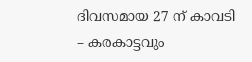ദിവസമായ 27 ന് കാവടി – കരകാട്ടവും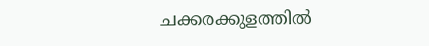ചക്കരക്കുളത്തിൽ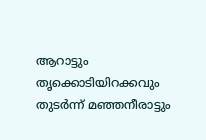ആറാട്ടും തൃക്കൊടിയിറക്കവും തുടർന്ന് മഞ്ഞനീരാട്ടും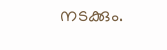നടക്കും.